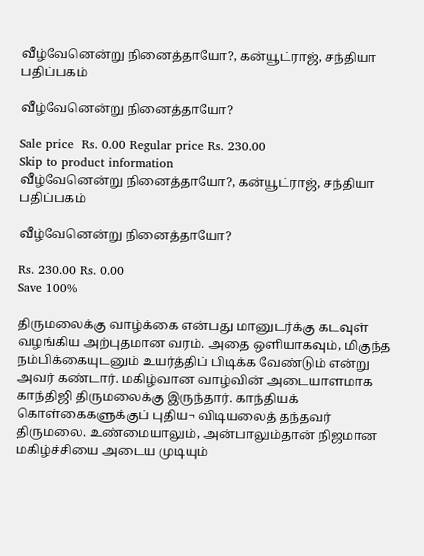வீழ்வேனென்று நினைத்தாயோ?, கன்யூட்ராஜ், சந்தியா பதிப்பகம்

வீழ்வேனென்று நினைத்தாயோ?

Sale price  Rs. 0.00 Regular price Rs. 230.00
Skip to product information
வீழ்வேனென்று நினைத்தாயோ?, கன்யூட்ராஜ், சந்தியா பதிப்பகம்

வீழ்வேனென்று நினைத்தாயோ?

Rs. 230.00 Rs. 0.00
Save 100%

திருமலைக்கு வாழ்க்கை என்பது மானுடர்க்கு கடவுள் வழங்கிய அற்புதமான வரம். அதை ஒளியாகவும், மிகுந்த நம்பிக்கையுடனும் உயர்த்திப் பிடிக்க வேண்டும் என்று அவர் கண்டார். மகிழ்வான வாழ்வின் அடையாளமாக காந்திஜி திருமலைக்கு இருந்தார். காந்தியக் கொள்கைகளுக்குப் புதிய¬ விடியலைத் தந்தவர் திருமலை. உண்மையாலும், அன்பாலும்தான் நிஜமான மகிழ்ச்சியை அடைய முடியும்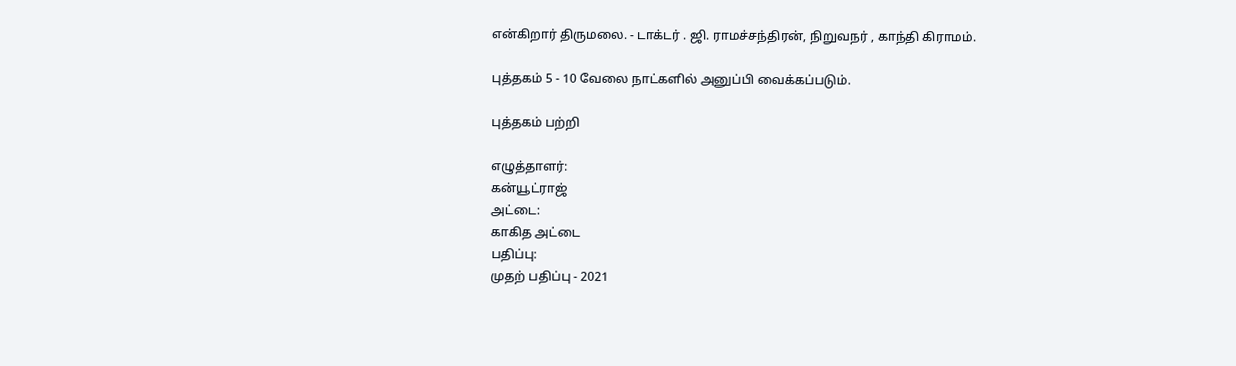என்கிறார் திருமலை. - டாக்டர் . ஜி. ராமச்சந்திரன், நிறுவநர் , காந்தி கிராமம்.

புத்தகம் 5 - 10 வேலை நாட்களில் அனுப்பி வைக்கப்படும்.

புத்தகம் பற்றி

எழுத்தாளர்:
கன்யூட்ராஜ்
அட்டை:
காகித அட்டை
பதிப்பு:
முதற் பதிப்பு - 2021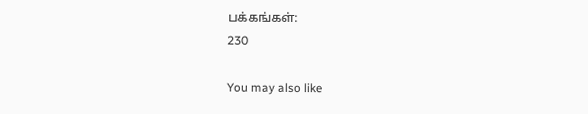பக்கங்கள்:
230

You may also like